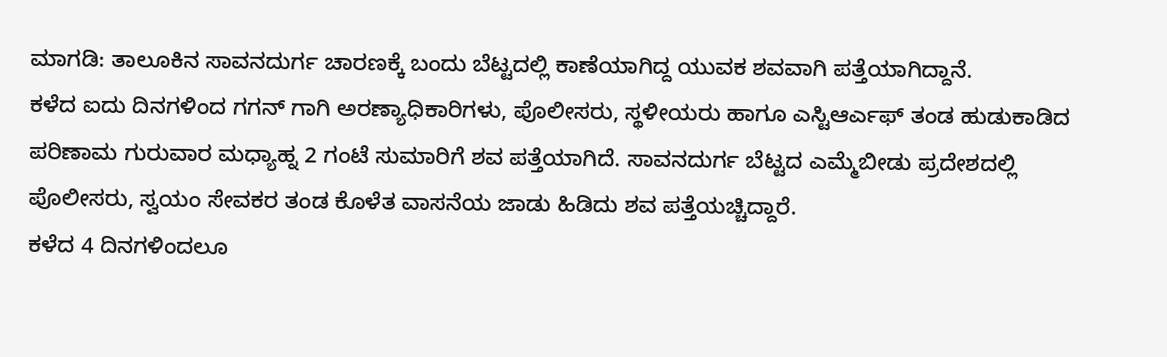ಮಾಗಡಿ: ತಾಲೂಕಿನ ಸಾವನದುರ್ಗ ಚಾರಣಕ್ಕೆ ಬಂದು ಬೆಟ್ಟದಲ್ಲಿ ಕಾಣೆಯಾಗಿದ್ದ ಯುವಕ ಶವವಾಗಿ ಪತ್ತೆಯಾಗಿದ್ದಾನೆ.
ಕಳೆದ ಐದು ದಿನಗಳಿಂದ ಗಗನ್ ಗಾಗಿ ಅರಣ್ಯಾಧಿಕಾರಿಗಳು, ಪೊಲೀಸರು, ಸ್ಥಳೀಯರು ಹಾಗೂ ಎಸ್ಟಿಆರ್ಎಫ್ ತಂಡ ಹುಡುಕಾಡಿದ ಪರಿಣಾಮ ಗುರುವಾರ ಮಧ್ಯಾಹ್ನ 2 ಗಂಟೆ ಸುಮಾರಿಗೆ ಶವ ಪತ್ತೆಯಾಗಿದೆ. ಸಾವನದುರ್ಗ ಬೆಟ್ಟದ ಎಮ್ಮೆಬೀಡು ಪ್ರದೇಶದಲ್ಲಿ ಪೊಲೀಸರು, ಸ್ವಯಂ ಸೇವಕರ ತಂಡ ಕೊಳೆತ ವಾಸನೆಯ ಜಾಡು ಹಿಡಿದು ಶವ ಪತ್ತೆಯಚ್ಚಿದ್ದಾರೆ.
ಕಳೆದ 4 ದಿನಗಳಿಂದಲೂ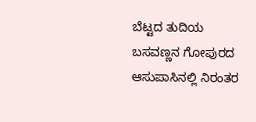ಬೆಟ್ಟದ ತುದಿಯ ಬಸವಣ್ಣನ ಗೋಪುರದ ಆಸುಪಾಸಿನಲ್ಲಿ ನಿರಂತರ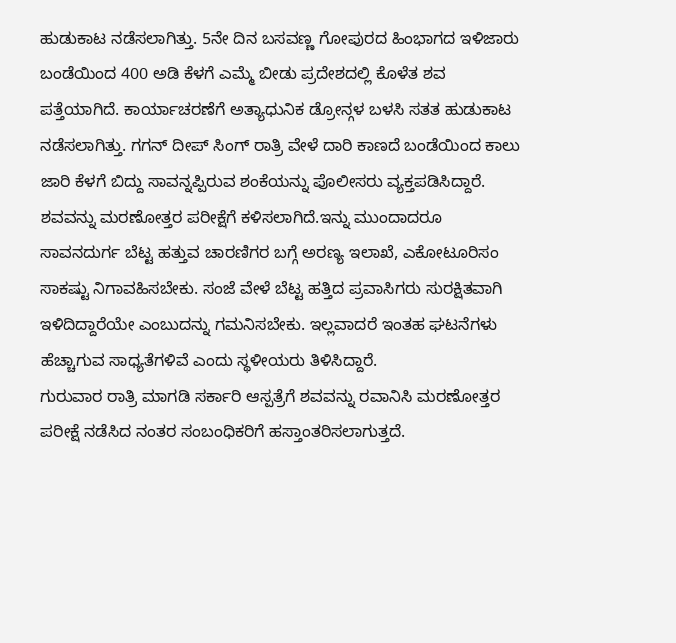ಹುಡುಕಾಟ ನಡೆಸಲಾಗಿತ್ತು. 5ನೇ ದಿನ ಬಸವಣ್ಣ ಗೋಪುರದ ಹಿಂಭಾಗದ ಇಳಿಜಾರು ಬಂಡೆಯಿಂದ 400 ಅಡಿ ಕೆಳಗೆ ಎಮ್ಮೆ ಬೀಡು ಪ್ರದೇಶದಲ್ಲಿ ಕೊಳೆತ ಶವ ಪತ್ತೆಯಾಗಿದೆ. ಕಾರ್ಯಾಚರಣೆಗೆ ಅತ್ಯಾಧುನಿಕ ಡ್ರೋನ್ಗಳ ಬಳಸಿ ಸತತ ಹುಡುಕಾಟ ನಡೆಸಲಾಗಿತ್ತು. ಗಗನ್ ದೀಪ್ ಸಿಂಗ್ ರಾತ್ರಿ ವೇಳೆ ದಾರಿ ಕಾಣದೆ ಬಂಡೆಯಿಂದ ಕಾಲು ಜಾರಿ ಕೆಳಗೆ ಬಿದ್ದು ಸಾವನ್ನಪ್ಪಿರುವ ಶಂಕೆಯನ್ನು ಪೊಲೀಸರು ವ್ಯಕ್ತಪಡಿಸಿದ್ದಾರೆ. ಶವವನ್ನು ಮರಣೋತ್ತರ ಪರೀಕ್ಷೆಗೆ ಕಳಿಸಲಾಗಿದೆ.ಇನ್ನು ಮುಂದಾದರೂ ಸಾವನದುರ್ಗ ಬೆಟ್ಟ ಹತ್ತುವ ಚಾರಣಿಗರ ಬಗ್ಗೆ ಅರಣ್ಯ ಇಲಾಖೆ, ಎಕೋಟೂರಿಸಂ ಸಾಕಷ್ಟು ನಿಗಾವಹಿಸಬೇಕು. ಸಂಜೆ ವೇಳೆ ಬೆಟ್ಟ ಹತ್ತಿದ ಪ್ರವಾಸಿಗರು ಸುರಕ್ಷಿತವಾಗಿ ಇಳಿದಿದ್ದಾರೆಯೇ ಎಂಬುದನ್ನು ಗಮನಿಸಬೇಕು. ಇಲ್ಲವಾದರೆ ಇಂತಹ ಘಟನೆಗಳು ಹೆಚ್ಚಾಗುವ ಸಾಧ್ಯತೆಗಳಿವೆ ಎಂದು ಸ್ಥಳೀಯರು ತಿಳಿಸಿದ್ದಾರೆ.
ಗುರುವಾರ ರಾತ್ರಿ ಮಾಗಡಿ ಸರ್ಕಾರಿ ಆಸ್ಪತ್ರೆಗೆ ಶವವನ್ನು ರವಾನಿಸಿ ಮರಣೋತ್ತರ ಪರೀಕ್ಷೆ ನಡೆಸಿದ ನಂತರ ಸಂಬಂಧಿಕರಿಗೆ ಹಸ್ತಾಂತರಿಸಲಾಗುತ್ತದೆ.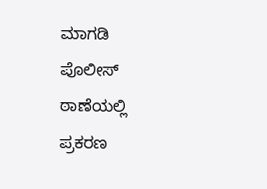ಮಾಗಡಿ ಪೊಲೀಸ್ ಠಾಣೆಯಲ್ಲಿ ಪ್ರಕರಣ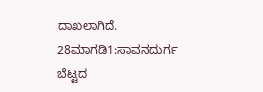ದಾಖಲಾಗಿದೆ.
28ಮಾಗಡಿ1:ಸಾವನದುರ್ಗ ಬೆಟ್ಟದ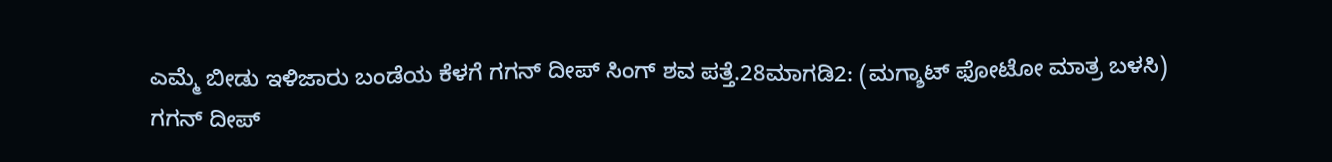ಎಮ್ಮೆ ಬೀಡು ಇಳಿಜಾರು ಬಂಡೆಯ ಕೆಳಗೆ ಗಗನ್ ದೀಪ್ ಸಿಂಗ್ ಶವ ಪತ್ತೆ.28ಮಾಗಡಿ2: (ಮಗ್ಶಾಟ್ ಫೋಟೋ ಮಾತ್ರ ಬಳಸಿ)
ಗಗನ್ ದೀಪ್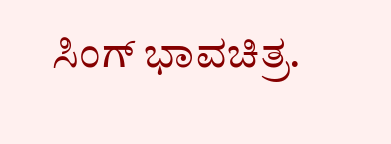ಸಿಂಗ್ ಭಾವಚಿತ್ರ.